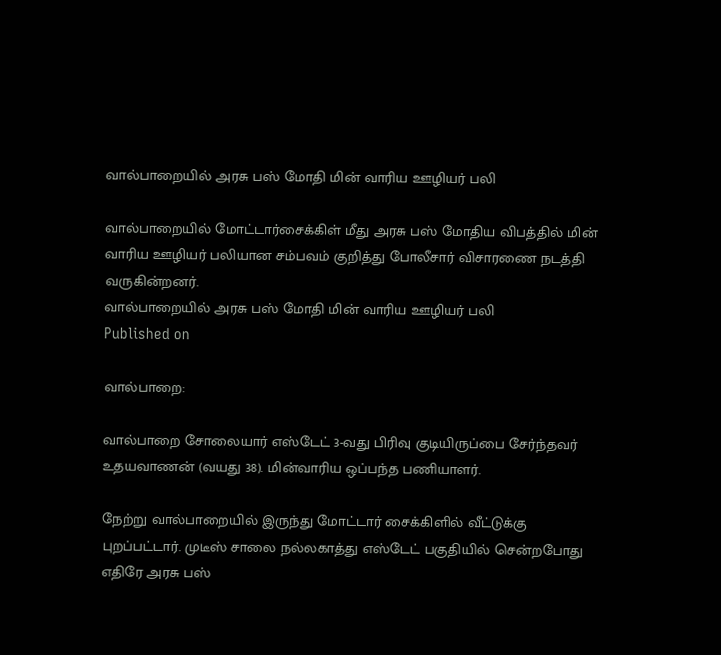வால்பாறையில் அரசு பஸ் மோதி மின் வாரிய ஊழியர் பலி

வால்பாறையில் மோட்டார்சைக்கிள் மீது அரசு பஸ் மோதிய விபத்தில் மின் வாரிய ஊழியர் பலியான சம்பவம் குறித்து போலீசார் விசாரணை நடத்தி வருகின்றனர்.
வால்பாறையில் அரசு பஸ் மோதி மின் வாரிய ஊழியர் பலி
Published on

வால்பாறை:

வால்பாறை சோலையார் எஸ்டேட் 3-வது பிரிவு குடியிருப்பை சேர்ந்தவர் உதயவாணன் (வயது 38). மின்வாரிய ஒப்பந்த பணியாளர்.

நேற்று வால்பாறையில் இருந்து மோட்டார் சைக்கிளில் வீட்டுக்கு புறப்பட்டார். முடீஸ் சாலை நல்லகாத்து எஸ்டேட் பகுதியில் சென்றபோது எதிரே அரசு பஸ்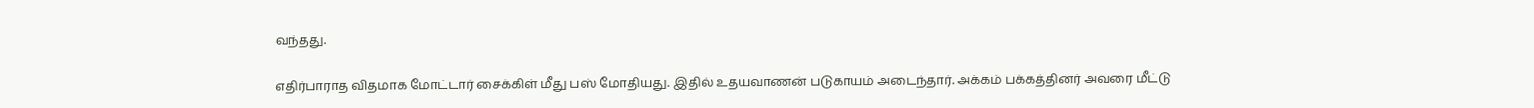வந்தது.

எதிர்பாராத விதமாக மோட்டார் சைக்கிள் மீது பஸ் மோதியது. இதில் உதயவாணன் படுகாயம் அடைந்தார். அக்கம் பக்கத்தினர் அவரை மீட்டு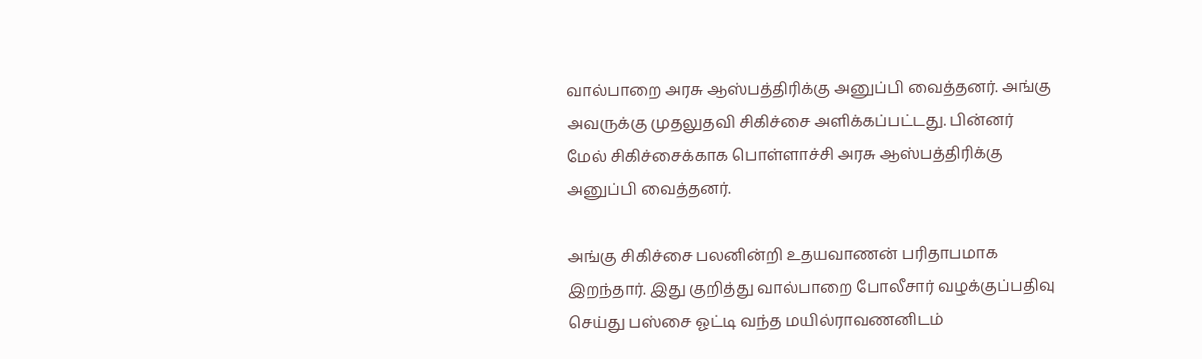வால்பாறை அரசு ஆஸ்பத்திரிக்கு அனுப்பி வைத்தனர். அங்கு அவருக்கு முதலுதவி சிகிச்சை அளிக்கப்பட்டது. பின்னர் மேல் சிகிச்சைக்காக பொள்ளாச்சி அரசு ஆஸ்பத்திரிக்கு அனுப்பி வைத்தனர்.

அங்கு சிகிச்சை பலனின்றி உதயவாணன் பரிதாபமாக இறந்தார். இது குறித்து வால்பாறை போலீசார் வழக்குப்பதிவு செய்து பஸ்சை ஓட்டி வந்த மயில்ராவணனிடம்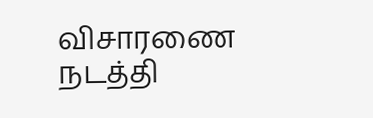விசாரணை நடத்தி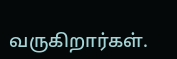வருகிறார்கள்.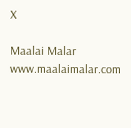X

Maalai Malar
www.maalaimalar.com